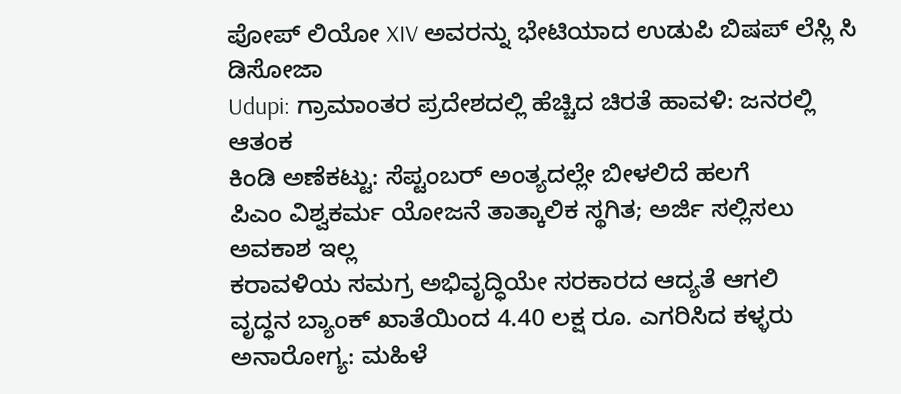ಪೋಪ್ ಲಿಯೋ XIV ಅವರನ್ನು ಭೇಟಿಯಾದ ಉಡುಪಿ ಬಿಷಪ್ ಲೆಸ್ಲಿ ಸಿ ಡಿಸೋಜಾ
Udupi: ಗ್ರಾಮಾಂತರ ಪ್ರದೇಶದಲ್ಲಿ ಹೆಚ್ಚಿದ ಚಿರತೆ ಹಾವಳಿ: ಜನರಲ್ಲಿ ಆತಂಕ
ಕಿಂಡಿ ಅಣೆಕಟ್ಟು: ಸೆಪ್ಟಂಬರ್ ಅಂತ್ಯದಲ್ಲೇ ಬೀಳಲಿದೆ ಹಲಗೆ
ಪಿಎಂ ವಿಶ್ವಕರ್ಮ ಯೋಜನೆ ತಾತ್ಕಾಲಿಕ ಸ್ಥಗಿತ; ಅರ್ಜಿ ಸಲ್ಲಿಸಲು ಅವಕಾಶ ಇಲ್ಲ
ಕರಾವಳಿಯ ಸಮಗ್ರ ಅಭಿವೃದ್ಧಿಯೇ ಸರಕಾರದ ಆದ್ಯತೆ ಆಗಲಿ
ವೃದ್ಧನ ಬ್ಯಾಂಕ್ ಖಾತೆಯಿಂದ 4.40 ಲಕ್ಷ ರೂ. ಎಗರಿಸಿದ ಕಳ್ಳರು
ಅನಾರೋಗ್ಯ: ಮಹಿಳೆ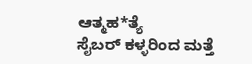ಆತ್ಮಹ*ತ್ಯೆ
ಸೈಬರ್ ಕಳ್ಳರಿಂದ ಮತ್ತೆ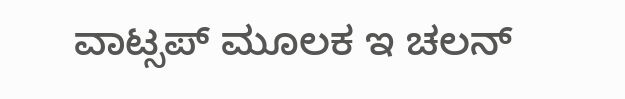ವಾಟ್ಸಪ್ ಮೂಲಕ ಇ ಚಲನ್